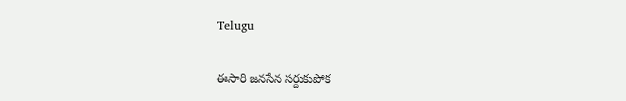Telugu

ఈసారి జనసేన సర్దుకుపోక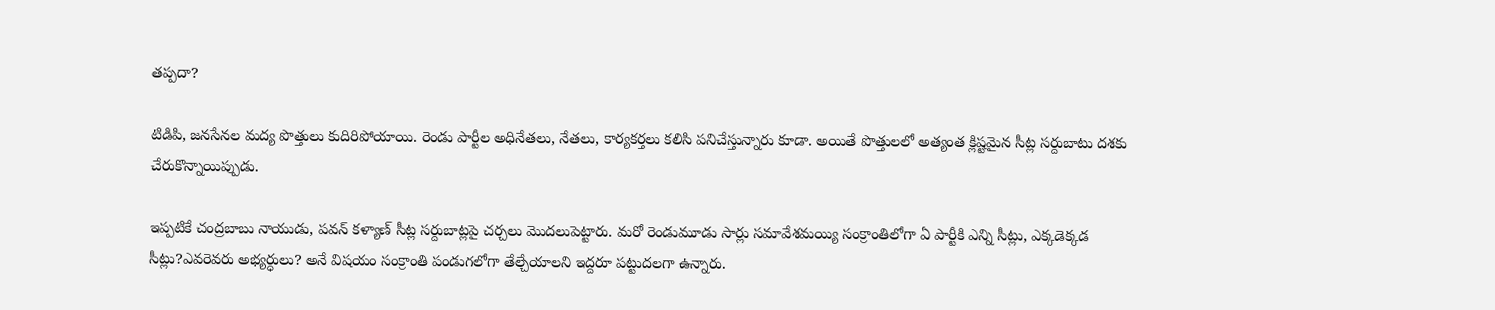తప్పదా?

టిడిపి, జనసేనల మద్య పొత్తులు కుదిరిపోయాయి. రెండు పార్టీల అధినేతలు, నేతలు, కార్యకర్తలు కలిసి పనిచేస్తున్నారు కూడా. అయితే పొత్తులలో అత్యంత క్లిష్టమైన సీట్ల సర్దుబాటు దశకు చేరుకొన్నాయిప్పుడు.

ఇప్పటికే చంద్రబాబు నాయుడు, పవన్‌ కళ్యాణ్‌ సీట్ల సర్దుబాట్లపై చర్చలు మొదలుపెట్టారు. మరో రెండుమూడు సార్లు సమావేశమయ్యి సంక్రాంతిలోగా ఏ పార్టీకి ఎన్ని సీట్లు, ఎక్కడెక్కడ సీట్లు?ఎవరెవరు అభ్యర్ధులు? అనే విషయం సంక్రాంతి పండుగలోగా తేల్చేయాలని ఇద్దరూ పట్టుదలగా ఉన్నారు.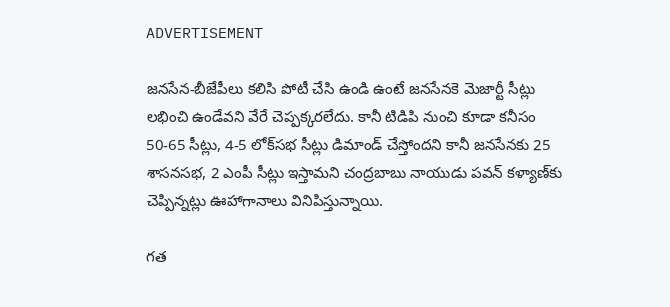ADVERTISEMENT

జనసేన-బీజేపీలు కలిసి పోటీ చేసి ఉండి ఉంటే జనసేనకె మెజార్టీ సీట్లు లభించి ఉండేవని వేరే చెప్పక్కరలేదు. కానీ టిడిపి నుంచి కూడా కనీసం 50-65 సీట్లు, 4-5 లోక్‌సభ సీట్లు డిమాండ్ చేస్తోందని కానీ జనసేనకు 25 శాసనసభ, 2 ఎంపీ సీట్లు ఇస్తామని చంద్రబాబు నాయుడు పవన్‌ కళ్యాణ్‌కు చెప్పిన్నట్లు ఊహాగానాలు వినిపిస్తున్నాయి.

గత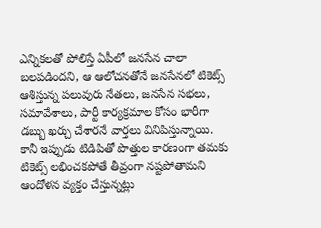ఎన్నికలతో పోలిస్తే ఏపీలో జనసేన చాలా బలపడిందని, ఆ ఆలోచనతోనే జనసేనలో టికెట్స్ ఆశిస్తున్న పలువురు నేతలు, జనసేన సభలు, సమావేశాలు, పార్టీ కార్యక్రమాల కోసం భారీగా డబ్బు ఖర్చు చేశారనే వార్తలు వినిపిస్తున్నాయి. కానీ ఇప్పుడు టిడిపితో పొత్తుల కారణంగా తమకు టికెట్స్ లభించకపోతే తీవ్రంగా నష్టపోతామని ఆందోళన వ్యక్తం చేస్తున్నట్లు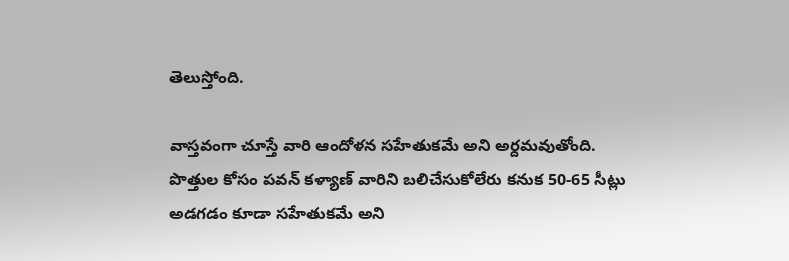తెలుస్తోంది.

వాస్తవంగా చూస్తే వారి ఆందోళన సహేతుకమే అని అర్దమవుతోంది. పొత్తుల కోసం పవన్‌ కళ్యాణ్‌ వారిని బలిచేసుకోలేరు కనుక 50-65 సీట్లు అడగడం కూడా సహేతుకమే అని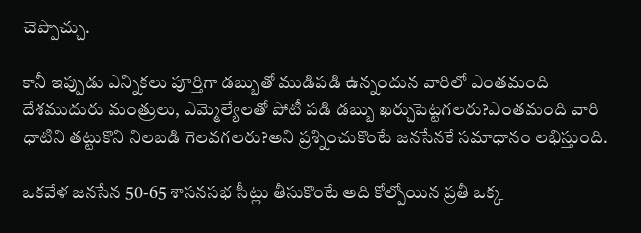చెప్పొచ్చు.

కానీ ఇప్పుడు ఎన్నికలు పూర్తిగా డబ్బుతో ముడిపడి ఉన్నందున వారిలో ఎంతమంది దేశముదురు మంత్రులు, ఎమ్మెల్యేలతో పోటీ పడి డబ్బు ఖర్చుపెట్టగలరు?ఎంతమంది వారి ధాటిని తట్టుకొని నిలబడి గెలవగలరు?అని ప్రశ్నించుకొంటే జనసేనకే సమాధానం లభిస్తుంది.

ఒకవేళ జనసేన 50-65 శాసనసభ సీట్లు తీసుకొంటే అది కోల్పోయిన ప్రతీ ఒక్క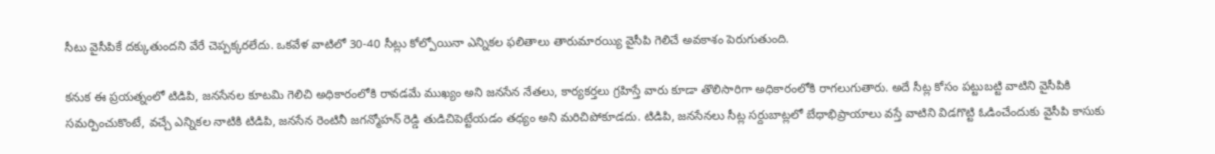సీటు వైసీపికే దక్కుతుందని వేరే చెప్పక్కరలేదు. ఒకవేళ వాటిలో 30-40 సీట్లు కోల్పోయినా ఎన్నికల ఫలితాలు తారుమారయ్యి వైసీపి గెలిచే అవకాశం పెరుగుతుంది.

కనుక ఈ ప్రయత్నంలో టిడిపి, జనసేనల కూటమి గెలిచి అధికారంలోకి రావడమే ముఖ్యం అని జనసేన నేతలు, కార్యకర్తలు గ్రహిస్తే వారు కూడా తొలిసారిగా అధికారంలోకి రాగలుగుతారు. అదే సీట్ల కోసం పట్టుబట్టి వాటిని వైసీపికి సమర్పించుకొంటే, వచ్చే ఎన్నికల నాటికి టిడిపి, జనసేన రెంటినీ జగన్మోహన్‌ రెడ్డి తుడిచిపెట్టేయడం తధ్యం అని మరిచిపోకూడదు. టిడిపి, జనసేనలు సీట్ల సర్దుబాట్లలో బేధాభిప్రాయాలు వస్తే వాటిని విడగొట్టి ఓడించేందుకు వైసీపి కాసుకు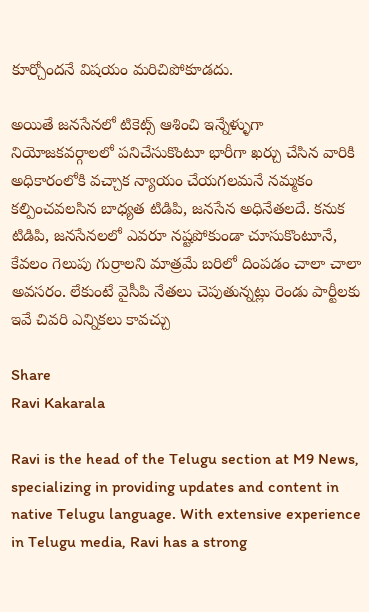కూర్చోందనే విషయం మరిచిపోకూడదు.

అయితే జనసేనలో టికెట్స్ ఆశించి ఇన్నేళ్ళుగా నియోజకవర్గాలలో పనిచేసుకొంటూ భారీగా ఖర్చు చేసిన వారికి అధికారంలోకి వచ్చాక న్యాయం చేయగలమనే నమ్మకం కల్పించవలసిన బాధ్యత టిడిపి, జనసేన అధినేతలదే. కనుక టిడిపి, జనసేనలలో ఎవరూ నష్టపోకుండా చూసుకొంటూనే, కేవలం గెలుపు గుర్రాలని మాత్రమే బరిలో దింపడం చాలా చాలా అవసరం. లేకుంటే వైసీపి నేతలు చెపుతున్నట్లు రెండు పార్టీలకు ఇవే చివరి ఎన్నికలు కావచ్చు

Share
Ravi Kakarala

Ravi is the head of the Telugu section at M9 News, specializing in providing updates and content in native Telugu language. With extensive experience in Telugu media, Ravi has a strong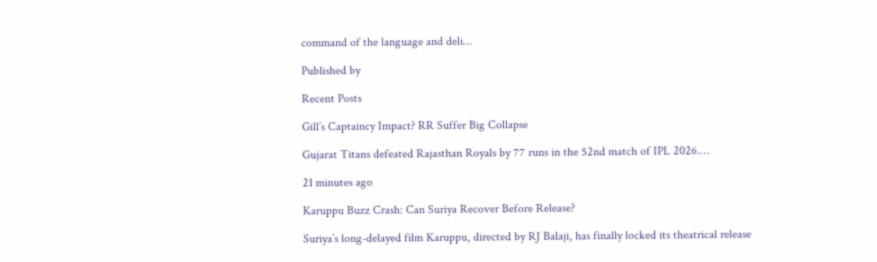command of the language and deli…

Published by

Recent Posts

Gill’s Captaincy Impact? RR Suffer Big Collapse

Gujarat Titans defeated Rajasthan Royals by 77 runs in the 52nd match of IPL 2026.…

21 minutes ago

Karuppu Buzz Crash: Can Suriya Recover Before Release?

Suriya’s long-delayed film Karuppu, directed by RJ Balaji, has finally locked its theatrical release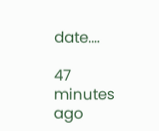date.…

47 minutes ago